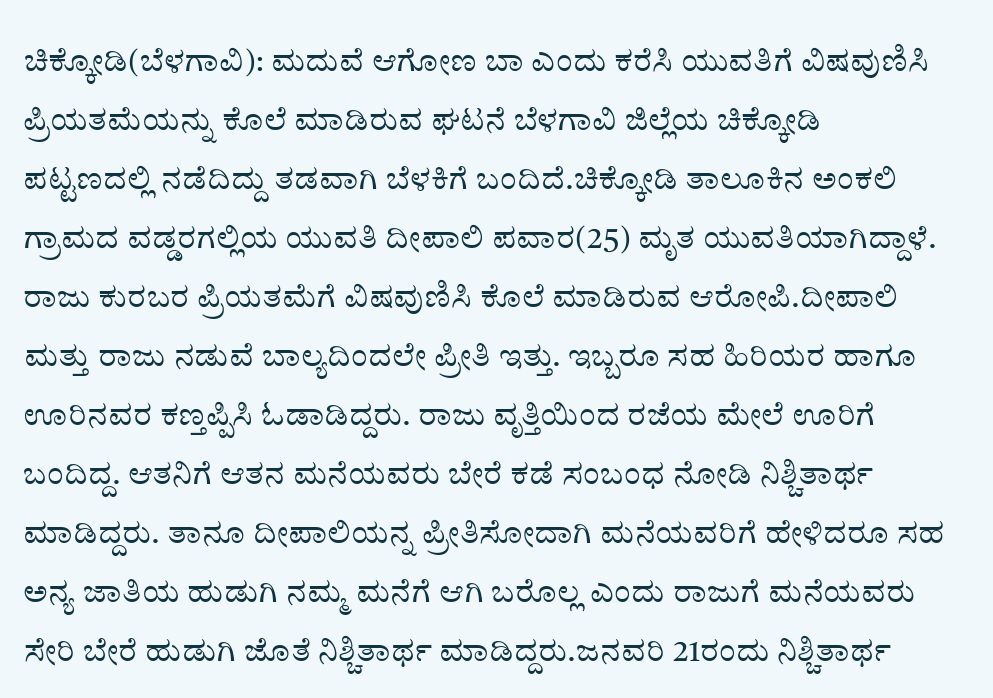ಚಿಕ್ಕೋಡಿ(ಬೆಳಗಾವಿ): ಮದುವೆ ಆಗೋಣ ಬಾ ಎಂದು ಕರೆಸಿ ಯುವತಿಗೆ ವಿಷವುಣಿಸಿ ಪ್ರಿಯತಮೆಯನ್ನು ಕೊಲೆ ಮಾಡಿರುವ ಘಟನೆ ಬೆಳಗಾವಿ ಜಿಲ್ಲೆಯ ಚಿಕ್ಕೋಡಿ ಪಟ್ಟಣದಲ್ಲಿ ನಡೆದಿದ್ದು ತಡವಾಗಿ ಬೆಳಕಿಗೆ ಬಂದಿದೆ.ಚಿಕ್ಕೋಡಿ ತಾಲೂಕಿನ ಅಂಕಲಿ ಗ್ರಾಮದ ವಡ್ಡರಗಲ್ಲಿಯ ಯುವತಿ ದೀಪಾಲಿ ಪವಾರ(25) ಮೃತ ಯುವತಿಯಾಗಿದ್ದಾಳೆ. ರಾಜು ಕುರಬರ ಪ್ರಿಯತಮೆಗೆ ವಿಷವುಣಿಸಿ ಕೊಲೆ ಮಾಡಿರುವ ಆರೋಪಿ.ದೀಪಾಲಿ ಮತ್ತು ರಾಜು ನಡುವೆ ಬಾಲ್ಯದಿಂದಲೇ ಪ್ರೀತಿ ಇತ್ತು. ಇಬ್ಬರೂ ಸಹ ಹಿರಿಯರ ಹಾಗೂ ಊರಿನವರ ಕಣ್ತಪ್ಪಿಸಿ ಓಡಾಡಿದ್ದರು. ರಾಜು ವೃತ್ತಿಯಿಂದ ರಜೆಯ ಮೇಲೆ ಊರಿಗೆ ಬಂದಿದ್ದ. ಆತನಿಗೆ ಆತನ ಮನೆಯವರು ಬೇರೆ ಕಡೆ ಸಂಬಂಧ ನೋಡಿ ನಿಶ್ಚಿತಾರ್ಥ ಮಾಡಿದ್ದರು. ತಾನೂ ದೀಪಾಲಿಯನ್ನ ಪ್ರೀತಿಸೋದಾಗಿ ಮನೆಯವರಿಗೆ ಹೇಳಿದರೂ ಸಹ ಅನ್ಯ ಜಾತಿಯ ಹುಡುಗಿ ನಮ್ಮ ಮನೆಗೆ ಆಗಿ ಬರೊಲ್ಲ ಎಂದು ರಾಜುಗೆ ಮನೆಯವರು ಸೇರಿ ಬೇರೆ ಹುಡುಗಿ ಜೊತೆ ನಿಶ್ಚಿತಾರ್ಥ ಮಾಡಿದ್ದರು.ಜನವರಿ 21ರಂದು ನಿಶ್ಚಿತಾರ್ಥ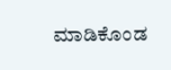ಮಾಡಿಕೊಂಡ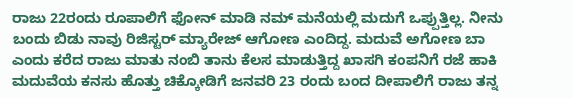ರಾಜು 22ರಂದು ರೂಪಾಲಿಗೆ ಫೋನ್ ಮಾಡಿ ನಮ್ ಮನೆಯಲ್ಲಿ ಮದುಗೆ ಒಪ್ಪುತ್ತಿಲ್ಲ. ನೀನು ಬಂದು ಬಿಡು ನಾವು ರಿಜಿಸ್ಟರ್ ಮ್ಯಾರೇಜ್ ಆಗೋಣ ಎಂದಿದ್ದ. ಮದುವೆ ಅಗೋಣ ಬಾ ಎಂದು ಕರೆದ ರಾಜು ಮಾತು ನಂಬಿ ತಾನು ಕೆಲಸ ಮಾಡುತ್ತಿದ್ದ ಖಾಸಗಿ ಕಂಪನಿಗೆ ರಜೆ ಹಾಕಿ ಮದುವೆಯ ಕನಸು ಹೊತ್ತು ಚಿಕ್ಕೋಡಿಗೆ ಜನವರಿ 23 ರಂದು ಬಂದ ದೀಪಾಲಿಗೆ ರಾಜು ತನ್ನ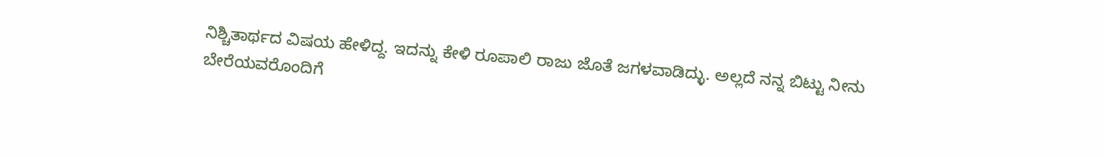ನಿಶ್ಚಿತಾರ್ಥದ ವಿಷಯ ಹೇಳಿದ್ದ. ಇದನ್ನು ಕೇಳಿ ರೂಪಾಲಿ ರಾಜು ಜೊತೆ ಜಗಳವಾಡಿದ್ಳು. ಅಲ್ಲದೆ ನನ್ನ ಬಿಟ್ಟು ನೀನು ಬೇರೆಯವರೊಂದಿಗೆ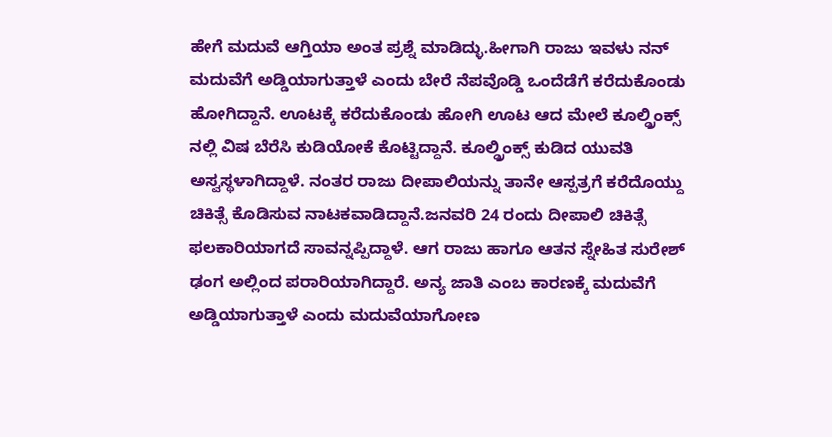ಹೇಗೆ ಮದುವೆ ಆಗ್ತಿಯಾ ಅಂತ ಪ್ರಶ್ನೆ ಮಾಡಿದ್ಳು.ಹೀಗಾಗಿ ರಾಜು ಇವಳು ನನ್ ಮದುವೆಗೆ ಅಡ್ಡಿಯಾಗುತ್ತಾಳೆ ಎಂದು ಬೇರೆ ನೆಪವೊಡ್ಡಿ ಒಂದೆಡೆಗೆ ಕರೆದುಕೊಂಡು ಹೋಗಿದ್ದಾನೆ. ಊಟಕ್ಕೆ ಕರೆದುಕೊಂಡು ಹೋಗಿ ಊಟ ಆದ ಮೇಲೆ ಕೂಲ್ಡ್ರಿಂಕ್ಸ್ ನಲ್ಲಿ ವಿಷ ಬೆರೆಸಿ ಕುಡಿಯೋಕೆ ಕೊಟ್ಟಿದ್ದಾನೆ. ಕೂಲ್ಡ್ರಿಂಕ್ಸ್ ಕುಡಿದ ಯುವತಿ ಅಸ್ವಸ್ಥಳಾಗಿದ್ದಾಳೆ. ನಂತರ ರಾಜು ದೀಪಾಲಿಯನ್ನು ತಾನೇ ಆಸ್ಪತ್ರಗೆ ಕರೆದೊಯ್ದು ಚಿಕಿತ್ಸೆ ಕೊಡಿಸುವ ನಾಟಕವಾಡಿದ್ದಾನೆ.ಜನವರಿ 24 ರಂದು ದೀಪಾಲಿ ಚಿಕಿತ್ಸೆ ಫಲಕಾರಿಯಾಗದೆ ಸಾವನ್ನಪ್ಪಿದ್ದಾಳೆ. ಆಗ ರಾಜು ಹಾಗೂ ಆತನ ಸ್ನೇಹಿತ ಸುರೇಶ್ ಢಂಗ ಅಲ್ಲಿಂದ ಪರಾರಿಯಾಗಿದ್ದಾರೆ. ಅನ್ಯ ಜಾತಿ ಎಂಬ ಕಾರಣಕ್ಕೆ ಮದುವೆಗೆ ಅಡ್ಡಿಯಾಗುತ್ತಾಳೆ ಎಂದು ಮದುವೆಯಾಗೋಣ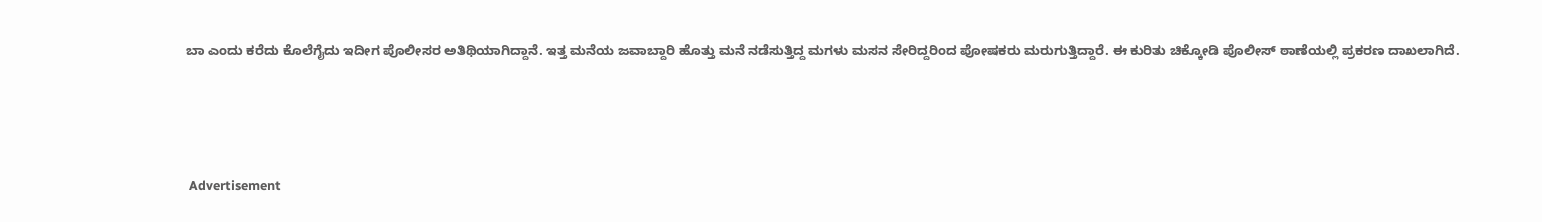ಬಾ ಎಂದು ಕರೆದು ಕೊಲೆಗೈದು ಇದೀಗ ಪೊಲೀಸರ ಅತಿಥಿಯಾಗಿದ್ದಾನೆ. ಇತ್ತ ಮನೆಯ ಜವಾಬ್ದಾರಿ ಹೊತ್ತು ಮನೆ ನಡೆಸುತ್ತಿದ್ದ ಮಗಳು ಮಸನ ಸೇರಿದ್ದರಿಂದ ಪೋಷಕರು ಮರುಗುತ್ತಿದ್ದಾರೆ. ಈ ಕುರಿತು ಚಿಕ್ಕೋಡಿ ಪೊಲೀಸ್ ಠಾಣೆಯಲ್ಲಿ ಪ್ರಕರಣ ದಾಖಲಾಗಿದೆ.






 Advertisement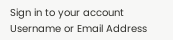Sign in to your account
Username or Email Address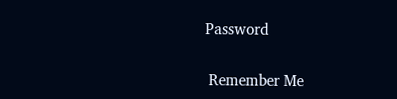Password

 Remember Me